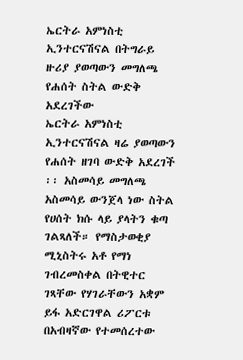ኤርትራ አምነስቲ ኢንተርናሽናል በትግራይ ዙሪያ ያወጣውን መግለጫ የሐሰት ስትል ውድቅ አደረገችው
ኤርትራ አምነስቲ ኢንተርናሽናል ዛሬ ያወጣውን የሐሰት ዘገባ ውድቅ አደረገች ፡፡ አስመሳይ መግለጫ አስመሳይ ውንጀላ ነው ስትል የሀሰት ክሱ ላይ ያላትን ቁጣ ገልጻለች። የማስታወቂያ ሚኒስትሩ አቶ የማነ ገብረመስቀል በትዊተር ገጻቸው የሃገራቸውን አቋም ይፋ አድርገዋል ሪፖርቱ በአብዛኛው የተመሰረተው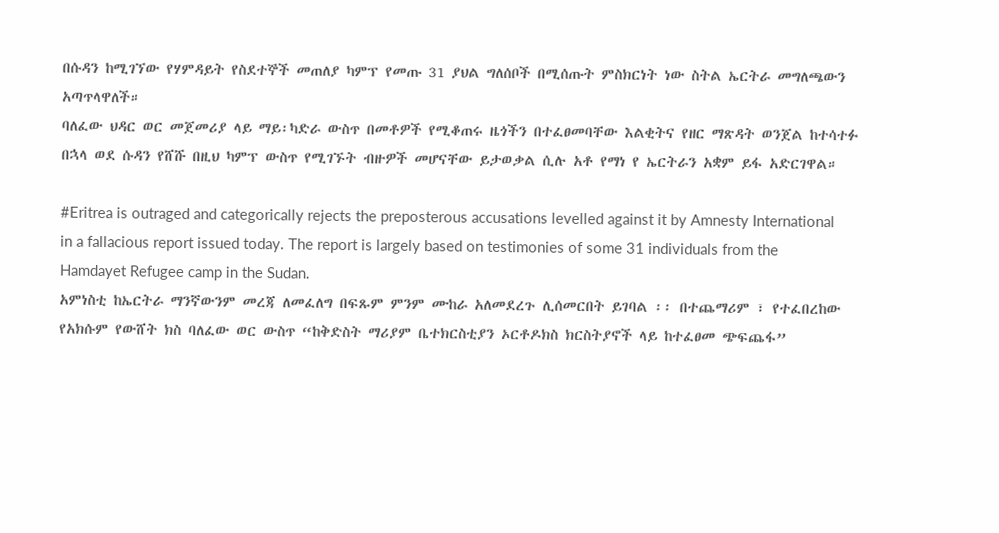በሱዳን ከሚገኘው የሃምዳይት የስደተኞች መጠለያ ካምፕ የመጡ 31 ያህል ግለሰቦች በሚሰጡት ምስክርነት ነው ስትል ኤርትራ መግለጫውን አጣጥላዋለች።
ባለፈው ህዳር ወር መጀመሪያ ላይ ማይ፡ካድራ ውስጥ በመቶዎች የሚቆጠሩ ዜጎችን በተፈፀመባቸው እልቂትና የዘር ማጽዳት ወንጀል ከተሳተፉ በኋላ ወደ ሱዳን የሸሹ በዚህ ካምፕ ውስጥ የሚገኙት ብዙዎች መሆናቸው ይታወቃል ሲሉ አቶ የማነ የ ኤርትራን አቋም ይፋ አድርገዋል።

#Eritrea is outraged and categorically rejects the preposterous accusations levelled against it by Amnesty International in a fallacious report issued today. The report is largely based on testimonies of some 31 individuals from the Hamdayet Refugee camp in the Sudan.
አምነስቲ ከኤርትራ ማንኛውንም መረጃ ለመፈለግ በፍጹም ምንም ሙከራ አለመደረጉ ሊሰመርበት ይገባል ፡፡ በተጨማሪም ፣ የተፈበረከው የአክሱም የውሸት ክስ ባለፈው ወር ውስጥ “ከቅድስት ማሪያም ቤተክርስቲያን ኦርቶዶክስ ክርስትያኖች ላይ ከተፈፀመ ጭፍጨፋ”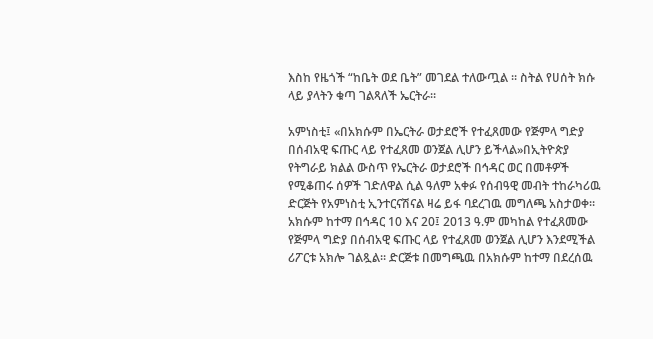እስከ የዜጎች “ከቤት ወደ ቤት” መገደል ተለውጧል ፡፡ ስትል የሀሰት ክሱ ላይ ያላትን ቁጣ ገልጻለች ኤርትራ።

አምነስቲ፤ «በአክሱም በኤርትራ ወታደሮች የተፈጸመው የጅምላ ግድያ በሰብአዊ ፍጡር ላይ የተፈጸመ ወንጀል ሊሆን ይችላል»በኢትዮጵያ የትግራይ ክልል ውስጥ የኤርትራ ወታደሮች በኅዳር ወር በመቶዎች የሚቆጠሩ ሰዎች ገድለዋል ሲል ዓለም አቀፉ የሰብዓዊ መብት ተከራካሪዉ ድርጅት የአምነስቲ ኢንተርናሽናል ዛሬ ይፋ ባደረገዉ መግለጫ አስታወቀ። አክሱም ከተማ በኅዳር 10 እና 20፤ 2013 ዓ.ም መካከል የተፈጸመው የጅምላ ግድያ በሰብአዊ ፍጡር ላይ የተፈጸመ ወንጀል ሊሆን እንደሚችል ሪፖርቱ አክሎ ገልጿል። ድርጅቱ በመግጫዉ በአክሱም ከተማ በደረሰዉ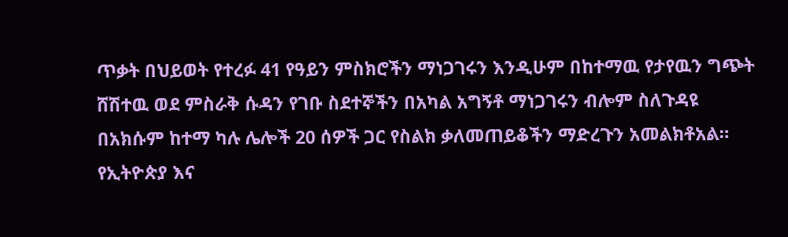ጥቃት በህይወት የተረፉ 41 የዓይን ምስክሮችን ማነጋገሩን እንዲሁም በከተማዉ የታየዉን ግጭት ሸሽተዉ ወደ ምስራቅ ሱዳን የገቡ ስደተኞችን በአካል አግኝቶ ማነጋገሩን ብሎም ስለጉዳዩ በአክሱም ከተማ ካሉ ሌሎች 20 ሰዎች ጋር የስልክ ቃለመጠይቆችን ማድረጉን አመልክቶአል። የኢትዮጵያ እና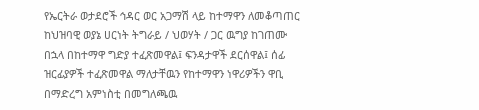የኤርትራ ወታደሮች ኅዳር ወር አጋማሽ ላይ ከተማዋን ለመቆጣጠር ከህዝባዊ ወያኔ ሀርነት ትግራይ / ህወሃት / ጋር ዉግያ ከገጠሙ በኋላ በከተማዋ ግድያ ተፈጽመዋል፤ ፍንዳታዋች ደርሰዋል፤ ሰፊ ዝርፊያዎች ተፈጽመዋል ማለታቸዉን የከተማዋን ነዋሪዎችን ዋቢ በማድረግ አምነስቲ በመግለጫዉ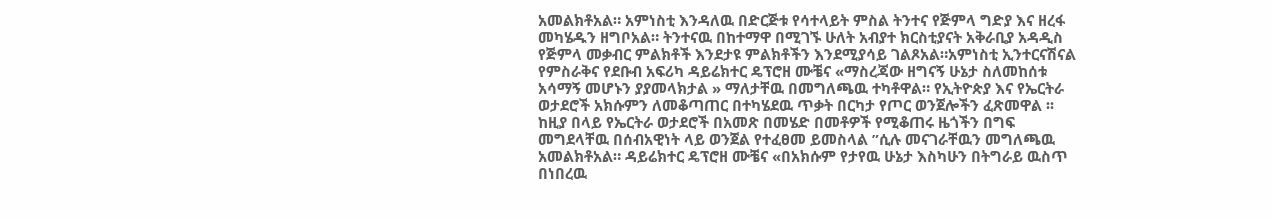አመልክቶአል። አምነስቲ እንዳለዉ በድርጅቱ የሳተላይት ምስል ትንተና የጅምላ ግድያ እና ዘረፋ መካሄዱን ዘግቦአል። ትንተናዉ በከተማዋ በሚገኙ ሁለት አብያተ ክርስቲያናት አቅራቢያ አዳዲስ የጅምላ መቃብር ምልክቶች እንደታዩ ምልክቶችን እንደሚያሳይ ገልጾአል።አምነስቲ ኢንተርናሽናል የምስራቅና የደቡብ አፍሪካ ዳይሬክተር ዴፕሮዘ ሙቼና «ማስረጃው ዘግናኝ ሁኔታ ስለመከሰቱ አሳማኝ መሆኑን ያያመላክታል » ማለታቸዉ በመግለጫዉ ተካቶዋል። የኢትዮጵያ እና የኤርትራ ወታደሮች አክሱምን ለመቆጣጠር በተካሄደዉ ጥቃት በርካታ የጦር ወንጀሎችን ፈጽመዋል ፡፡ ከዚያ በላይ የኤርትራ ወታደሮች በአመጽ በመሄድ በመቶዎች የሚቆጠሩ ዜጎችን በግፍ መግደላቸዉ በሰብአዊነት ላይ ወንጀል የተፈፀመ ይመስላል ”ሲሉ መናገራቸዉን መግለጫዉ አመልክቶአል። ዳይሬክተር ዴፕሮዘ ሙቼና «በአክሱም የታየዉ ሁኔታ እስካሁን በትግራይ ዉስጥ በነበረዉ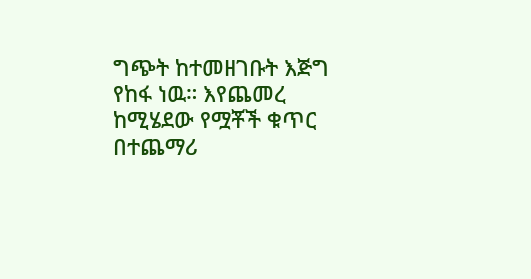ግጭት ከተመዘገቡት እጅግ የከፋ ነዉ። እየጨመረ ከሚሄደው የሟቾች ቁጥር በተጨማሪ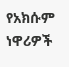የአክሱም ነዋሪዎች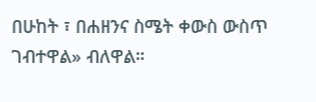በሁከት ፣ በሐዘንና ስሜት ቀውስ ውስጥ ገብተዋል» ብለዋል።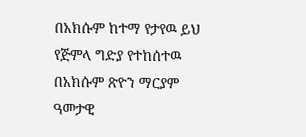በአክሱም ከተማ የታየዉ ይህ የጅምላ ግድያ የተከሰተዉ በአክሱም ጽዮን ማርያም ዓመታዊ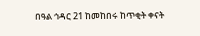በዓል ኅዳር 21 ከመከበሩ ከጥቂት ቀናት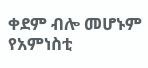ቀደም ብሎ መሆኑም የአምነስቲ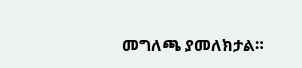መግለጫ ያመለክታል።